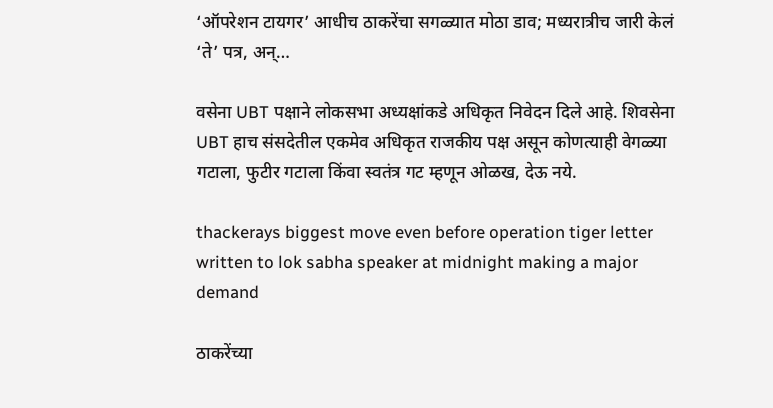‘ऑपरेशन टायगर’ आधीच ठाकरेंचा सगळ्यात मोठा डाव; मध्यरात्रीच जारी केलं ‘ते’ पत्र, अन्…

वसेना UBT पक्षाने लोकसभा अध्यक्षांकडे अधिकृत निवेदन दिले आहे. शिवसेना UBT हाच संसदेतील एकमेव अधिकृत राजकीय पक्ष असून कोणत्याही वेगळ्या गटाला, फुटीर गटाला किंवा स्वतंत्र गट म्हणून ओळख, देऊ नये.

thackerays biggest move even before operation tiger letter written to lok sabha speaker at midnight making a major demand

ठाकरेंच्या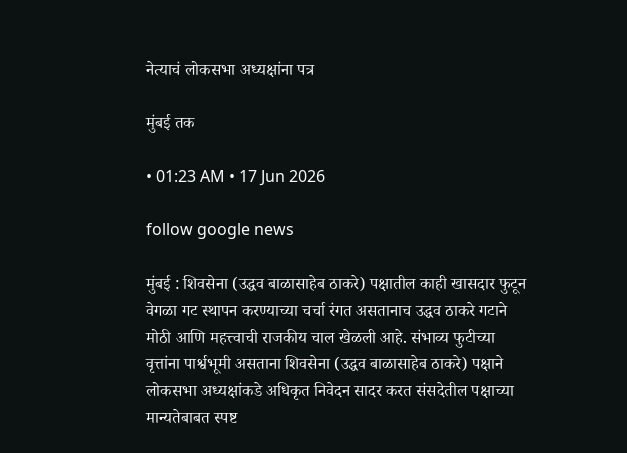नेत्याचं लोकसभा अध्यक्षांना पत्र

मुंबई तक

• 01:23 AM • 17 Jun 2026

follow google news

मुंबई : शिवसेना (उद्धव बाळासाहेब ठाकरे) पक्षातील काही खासदार फुटून वेगळा गट स्थापन करण्याच्या चर्चा रंगत असतानाच उद्धव ठाकरे गटाने मोठी आणि महत्त्वाची राजकीय चाल खेळली आहे. संभाव्य फुटीच्या वृत्तांना पार्श्वभूमी असताना शिवसेना (उद्धव बाळासाहेब ठाकरे) पक्षाने लोकसभा अध्यक्षांकडे अधिकृत निवेदन सादर करत संसदेतील पक्षाच्या मान्यतेबाबत स्पष्ट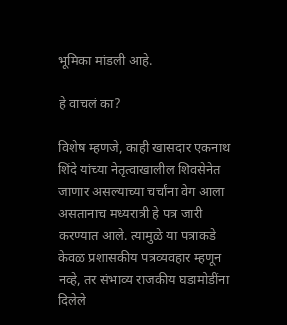भूमिका मांडली आहे.

हे वाचलं का?

विशेष म्हणजे, काही खासदार एकनाथ शिंदे यांच्या नेतृत्वाखालील शिवसेनेत जाणार असल्याच्या चर्चांना वेग आला असतानाच मध्यरात्री हे पत्र जारी करण्यात आले. त्यामुळे या पत्राकडे केवळ प्रशासकीय पत्रव्यवहार म्हणून नव्हे, तर संभाव्य राजकीय घडामोडींना दिलेले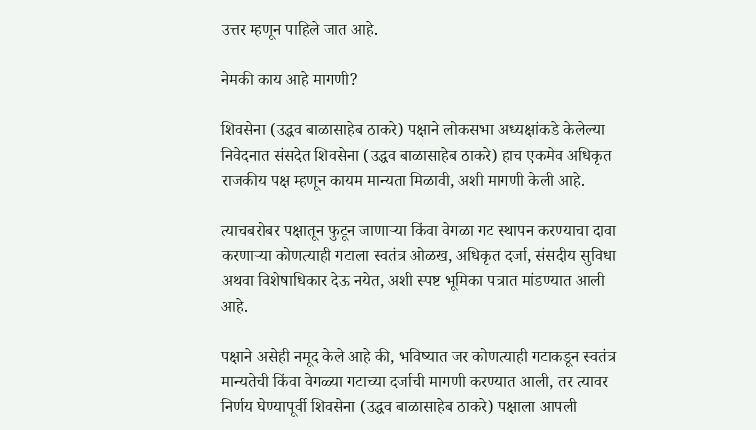उत्तर म्हणून पाहिले जात आहे.

नेमकी काय आहे मागणी?

शिवसेना (उद्धव बाळासाहेब ठाकरे) पक्षाने लोकसभा अध्यक्षांकडे केलेल्या निवेदनात संसदेत शिवसेना (उद्धव बाळासाहेब ठाकरे) हाच एकमेव अधिकृत राजकीय पक्ष म्हणून कायम मान्यता मिळावी, अशी मागणी केली आहे.

त्याचबरोबर पक्षातून फुटून जाणाऱ्या किंवा वेगळा गट स्थापन करण्याचा दावा करणाऱ्या कोणत्याही गटाला स्वतंत्र ओळख, अधिकृत दर्जा, संसदीय सुविधा अथवा विशेषाधिकार देऊ नयेत, अशी स्पष्ट भूमिका पत्रात मांडण्यात आली आहे.

पक्षाने असेही नमूद केले आहे की, भविष्यात जर कोणत्याही गटाकडून स्वतंत्र मान्यतेची किंवा वेगळ्या गटाच्या दर्जाची मागणी करण्यात आली, तर त्यावर निर्णय घेण्यापूर्वी शिवसेना (उद्धव बाळासाहेब ठाकरे) पक्षाला आपली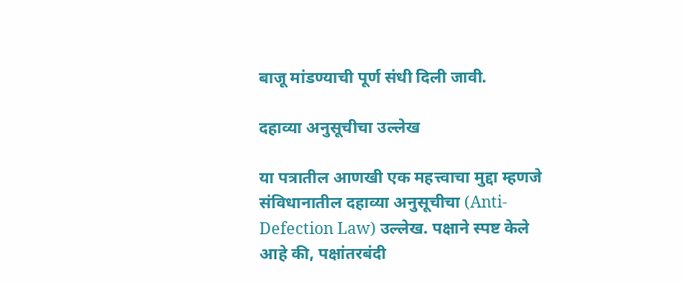बाजू मांडण्याची पूर्ण संधी दिली जावी.

दहाव्या अनुसूचीचा उल्लेख

या पत्रातील आणखी एक महत्त्वाचा मुद्दा म्हणजे संविधानातील दहाव्या अनुसूचीचा (Anti-Defection Law) उल्लेख. पक्षाने स्पष्ट केले आहे की, पक्षांतरबंदी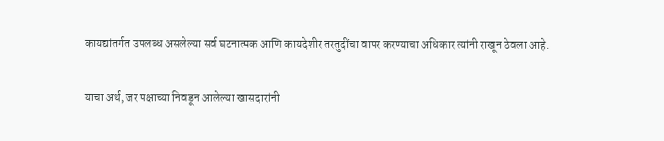कायद्यांतर्गत उपलब्ध असलेल्या सर्व घटनात्मक आणि कायदेशीर तरतुदींचा वापर करण्याचा अधिकार त्यांनी राखून ठेवला आहे.

याचा अर्थ, जर पक्षाच्या निवडून आलेल्या खासदारांनी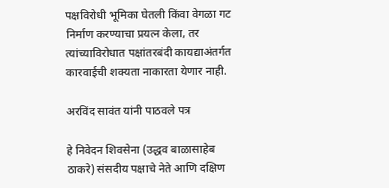पक्षविरोधी भूमिका घेतली किंवा वेगळा गट निर्माण करण्याचा प्रयत्न केला, तर त्यांच्याविरोधात पक्षांतरबंदी कायद्याअंतर्गत कारवाईची शक्यता नाकारता येणार नाही.

अरविंद सावंत यांनी पाठवले पत्र

हे निवेदन शिवसेना (उद्धव बाळासाहेब ठाकरे) संसदीय पक्षाचे नेते आणि दक्षिण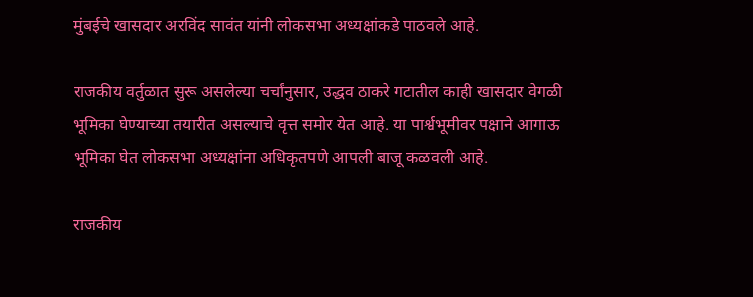मुंबईचे खासदार अरविंद सावंत यांनी लोकसभा अध्यक्षांकडे पाठवले आहे.

राजकीय वर्तुळात सुरू असलेल्या चर्चांनुसार, उद्धव ठाकरे गटातील काही खासदार वेगळी भूमिका घेण्याच्या तयारीत असल्याचे वृत्त समोर येत आहे. या पार्श्वभूमीवर पक्षाने आगाऊ भूमिका घेत लोकसभा अध्यक्षांना अधिकृतपणे आपली बाजू कळवली आहे.

राजकीय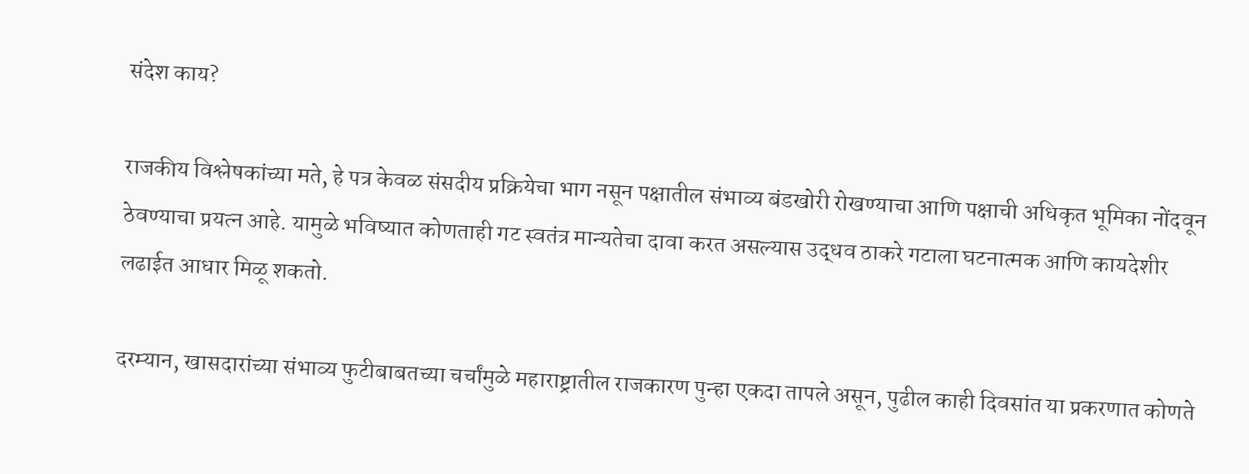संदेश काय?

राजकीय विश्लेषकांच्या मते, हे पत्र केवळ संसदीय प्रक्रियेचा भाग नसून पक्षातील संभाव्य बंडखोरी रोखण्याचा आणि पक्षाची अधिकृत भूमिका नोंदवून ठेवण्याचा प्रयत्न आहे. यामुळे भविष्यात कोणताही गट स्वतंत्र मान्यतेचा दावा करत असल्यास उद्धव ठाकरे गटाला घटनात्मक आणि कायदेशीर लढाईत आधार मिळू शकतो.

दरम्यान, खासदारांच्या संभाव्य फुटीबाबतच्या चर्चांमुळे महाराष्ट्रातील राजकारण पुन्हा एकदा तापले असून, पुढील काही दिवसांत या प्रकरणात कोणते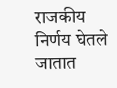राजकीय निर्णय घेतले जातात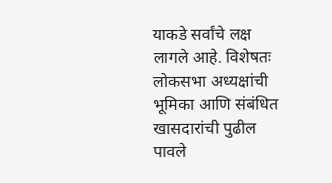याकडे सर्वांचे लक्ष लागले आहे. विशेषतः लोकसभा अध्यक्षांची भूमिका आणि संबंधित खासदारांची पुढील पावले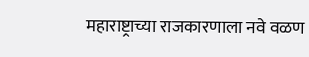महाराष्ट्राच्या राजकारणाला नवे वळण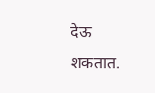देऊ शकतात.